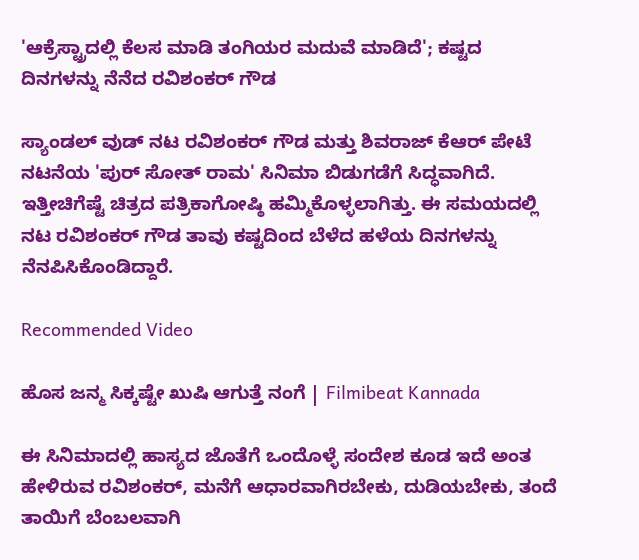'ಆಕ್ರೆಸ್ಟ್ರಾದಲ್ಲಿ ಕೆಲಸ ಮಾಡಿ ತಂಗಿಯರ ಮದುವೆ ಮಾಡಿದೆ'; ಕಷ್ಟದ ದಿನಗಳನ್ನು ನೆನೆದ ರವಿಶಂಕರ್ ಗೌಡ

ಸ್ಯಾಂಡಲ್ ವುಡ್ ನಟ ರವಿಶಂಕರ್ ಗೌಡ ಮತ್ತು ಶಿವರಾಜ್ ಕೆಆರ್ ಪೇಟೆ ನಟನೆಯ 'ಪುರ್ ಸೋತ್ ರಾಮ' ಸಿನಿಮಾ ಬಿಡುಗಡೆಗೆ ಸಿದ್ಧವಾಗಿದೆ. ಇತ್ತೀಚಿಗೆಷ್ಟೆ ಚಿತ್ರದ ಪತ್ರಿಕಾಗೋಷ್ಠಿ ಹಮ್ಮಿಕೊಳ್ಳಲಾಗಿತ್ತು. ಈ ಸಮಯದಲ್ಲಿ ನಟ ರವಿಶಂಕರ್ ಗೌಡ ತಾವು ಕಷ್ಟದಿಂದ ಬೆಳೆದ ಹಳೆಯ ದಿನಗಳನ್ನು ನೆನಪಿಸಿಕೊಂಡಿದ್ದಾರೆ.

Recommended Video

ಹೊಸ ಜನ್ಮ ಸಿಕ್ಕಷ್ಟೇ ಖುಷಿ ಆಗುತ್ತೆ ನಂಗೆ | Filmibeat Kannada

ಈ ಸಿನಿಮಾದಲ್ಲಿ ಹಾಸ್ಯದ ಜೊತೆಗೆ ಒಂದೊಳ್ಳೆ ಸಂದೇಶ ಕೂಡ ಇದೆ ಅಂತ ಹೇಳಿರುವ ರವಿಶಂಕರ್, ಮನೆಗೆ ಆಧಾರವಾಗಿರಬೇಕು, ದುಡಿಯಬೇಕು, ತಂದೆ ತಾಯಿಗೆ ಬೆಂಬಲವಾಗಿ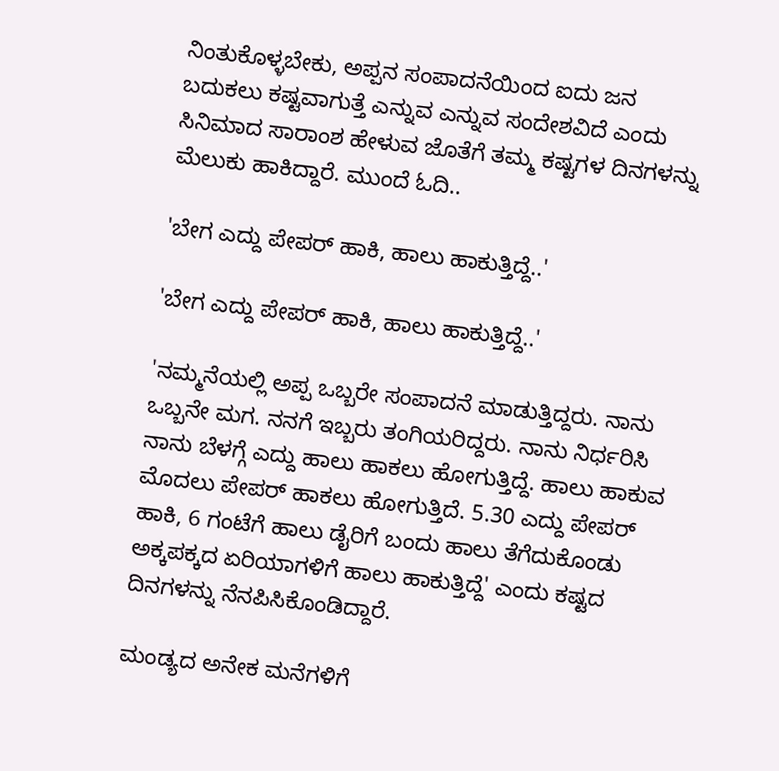ನಿಂತುಕೊಳ್ಳಬೇಕು, ಅಪ್ಪನ ಸಂಪಾದನೆಯಿಂದ ಐದು ಜನ ಬದುಕಲು ಕಷ್ಟವಾಗುತ್ತೆ ಎನ್ನುವ ಎನ್ನುವ ಸಂದೇಶವಿದೆ ಎಂದು ಸಿನಿಮಾದ ಸಾರಾಂಶ ಹೇಳುವ ಜೊತೆಗೆ ತಮ್ಮ ಕಷ್ಟಗಳ ದಿನಗಳನ್ನು ಮೆಲುಕು ಹಾಕಿದ್ದಾರೆ. ಮುಂದೆ ಓದಿ..

'ಬೇಗ ಎದ್ದು ಪೇಪರ್ ಹಾಕಿ, ಹಾಲು ಹಾಕುತ್ತಿದ್ದೆ..'

'ಬೇಗ ಎದ್ದು ಪೇಪರ್ ಹಾಕಿ, ಹಾಲು ಹಾಕುತ್ತಿದ್ದೆ..'

'ನಮ್ಮನೆಯಲ್ಲಿ ಅಪ್ಪ ಒಬ್ಬರೇ ಸಂಪಾದನೆ ಮಾಡುತ್ತಿದ್ದರು. ನಾನು ಒಬ್ಬನೇ ಮಗ. ನನಗೆ ಇಬ್ಬರು ತಂಗಿಯರಿದ್ದರು. ನಾನು ನಿರ್ಧರಿಸಿ ನಾನು ಬೆಳಗ್ಗೆ ಎದ್ದು ಹಾಲು ಹಾಕಲು ಹೋಗುತ್ತಿದ್ದೆ. ಹಾಲು ಹಾಕುವ ಮೊದಲು ಪೇಪರ್ ಹಾಕಲು ಹೋಗುತ್ತಿದೆ. 5.30 ಎದ್ದು ಪೇಪರ್ ಹಾಕಿ, 6 ಗಂಟೆಗೆ ಹಾಲು ಡೈರಿಗೆ ಬಂದು ಹಾಲು ತೆಗೆದುಕೊಂಡು ಅಕ್ಕಪಕ್ಕದ ಏರಿಯಾಗಳಿಗೆ ಹಾಲು ಹಾಕುತ್ತಿದ್ದೆ' ಎಂದು ಕಷ್ಟದ ದಿನಗಳನ್ನು ನೆನಪಿಸಿಕೊಂಡಿದ್ದಾರೆ.

ಮಂಡ್ಯದ ಅನೇಕ ಮನೆಗಳಿಗೆ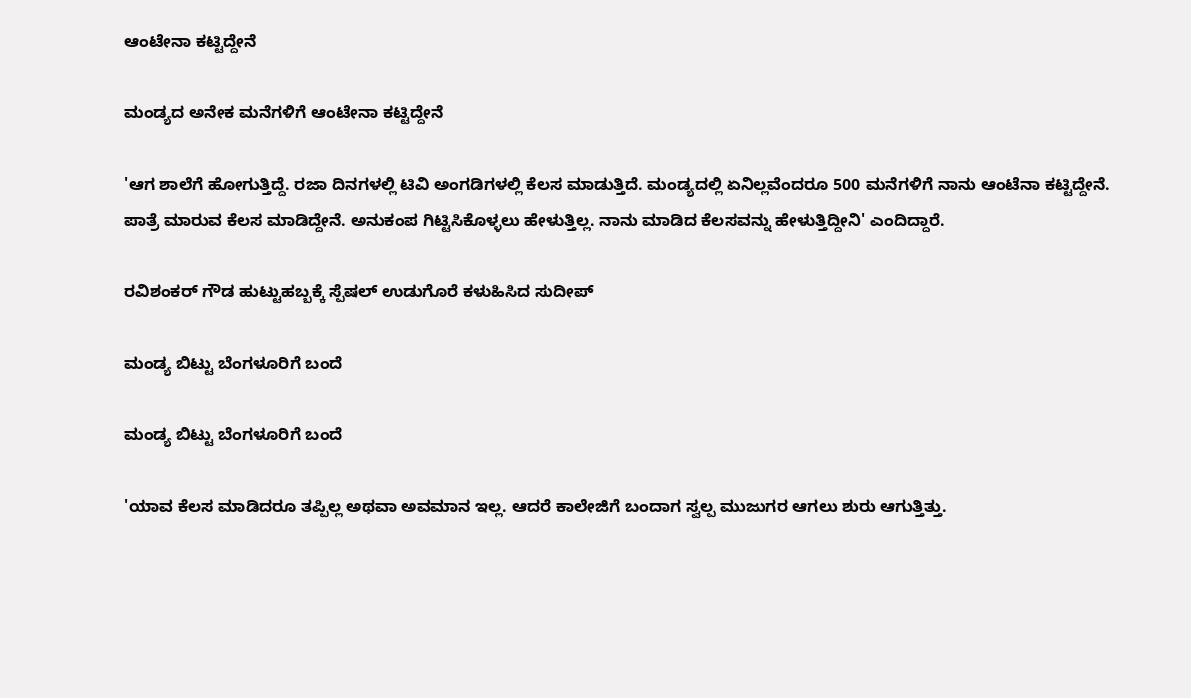ಆಂಟೇನಾ ಕಟ್ಟಿದ್ದೇನೆ

ಮಂಡ್ಯದ ಅನೇಕ ಮನೆಗಳಿಗೆ ಆಂಟೇನಾ ಕಟ್ಟಿದ್ದೇನೆ

'ಆಗ ಶಾಲೆಗೆ ಹೋಗುತ್ತಿದ್ದೆ. ರಜಾ ದಿನಗಳಲ್ಲಿ ಟಿವಿ ಅಂಗಡಿಗಳಲ್ಲಿ ಕೆಲಸ ಮಾಡುತ್ತಿದೆ. ಮಂಡ್ಯದಲ್ಲಿ ಏನಿಲ್ಲವೆಂದರೂ 500 ಮನೆಗಳಿಗೆ ನಾನು ಆಂಟೆನಾ ಕಟ್ಟಿದ್ದೇನೆ. ಪಾತ್ರೆ ಮಾರುವ ಕೆಲಸ ಮಾಡಿದ್ದೇನೆ. ಅನುಕಂಪ ಗಿಟ್ಟಿಸಿಕೊಳ್ಳಲು ಹೇಳುತ್ತಿಲ್ಲ. ನಾನು ಮಾಡಿದ ಕೆಲಸವನ್ನು ಹೇಳುತ್ತಿದ್ದೀನಿ' ಎಂದಿದ್ದಾರೆ.

ರವಿಶಂಕರ್ ಗೌಡ ಹುಟ್ಟುಹಬ್ಬಕ್ಕೆ ಸ್ಪೆಷಲ್ ಉಡುಗೊರೆ ಕಳುಹಿಸಿದ ಸುದೀಪ್

ಮಂಡ್ಯ ಬಿಟ್ಟು ಬೆಂಗಳೂರಿಗೆ ಬಂದೆ

ಮಂಡ್ಯ ಬಿಟ್ಟು ಬೆಂಗಳೂರಿಗೆ ಬಂದೆ

'ಯಾವ ಕೆಲಸ ಮಾಡಿದರೂ ತಪ್ಪಿಲ್ಲ ಅಥವಾ ಅವಮಾನ ಇಲ್ಲ. ಆದರೆ ಕಾಲೇಜಿಗೆ ಬಂದಾಗ ಸ್ವಲ್ಪ ಮುಜುಗರ ಆಗಲು ಶುರು ಆಗುತ್ತಿತ್ತು.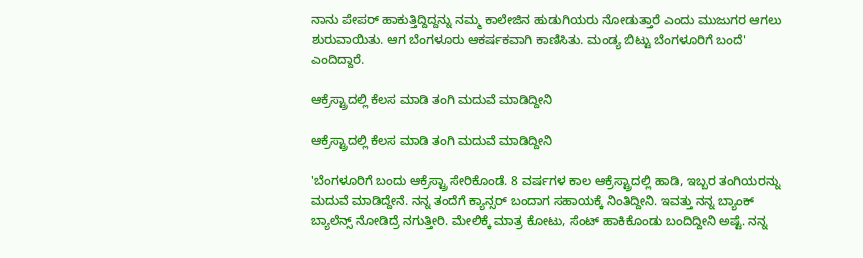ನಾನು ಪೇಪರ್ ಹಾಕುತ್ತಿದ್ದಿದ್ದನ್ನು ನಮ್ಮ ಕಾಲೇಜಿನ ಹುಡುಗಿಯರು ನೋಡುತ್ತಾರೆ ಎಂದು ಮುಜುಗರ ಆಗಲು ಶುರುವಾಯಿತು. ಆಗ ಬೆಂಗಳೂರು ಆಕರ್ಷಕವಾಗಿ ಕಾಣಿಸಿತು. ಮಂಡ್ಯ ಬಿಟ್ಟು ಬೆಂಗಳೂರಿಗೆ ಬಂದೆ' ಎಂದಿದ್ದಾರೆ.

ಆಕ್ರೆಸ್ಟ್ರಾದಲ್ಲಿ ಕೆಲಸ ಮಾಡಿ ತಂಗಿ ಮದುವೆ ಮಾಡಿದ್ದೀನಿ

ಆಕ್ರೆಸ್ಟ್ರಾದಲ್ಲಿ ಕೆಲಸ ಮಾಡಿ ತಂಗಿ ಮದುವೆ ಮಾಡಿದ್ದೀನಿ

'ಬೆಂಗಳೂರಿಗೆ ಬಂದು ಆಕ್ರೆಸ್ಟ್ರಾ ಸೇರಿಕೊಂಡೆ. 8 ವರ್ಷಗಳ ಕಾಲ ಆಕ್ರೆಸ್ಟ್ರಾದಲ್ಲಿ ಹಾಡಿ, ಇಬ್ಬರ ತಂಗಿಯರನ್ನು ಮದುವೆ ಮಾಡಿದ್ದೇನೆ. ನನ್ನ ತಂದೆಗೆ ಕ್ಯಾನ್ಸರ್ ಬಂದಾಗ ಸಹಾಯಕ್ಕೆ ನಿಂತಿದ್ದೀನಿ. ಇವತ್ತು ನನ್ನ ಬ್ಯಾಂಕ್ ಬ್ಯಾಲೆನ್ಸ್ ನೋಡಿದ್ರೆ ನಗುತ್ತೀರಿ. ಮೇಲಿಕ್ಕೆ ಮಾತ್ರ ಕೋಟು, ಸೆಂಟ್ ಹಾಕಿಕೊಂಡು ಬಂದಿದ್ದೀನಿ ಅಷ್ಟೆ. ನನ್ನ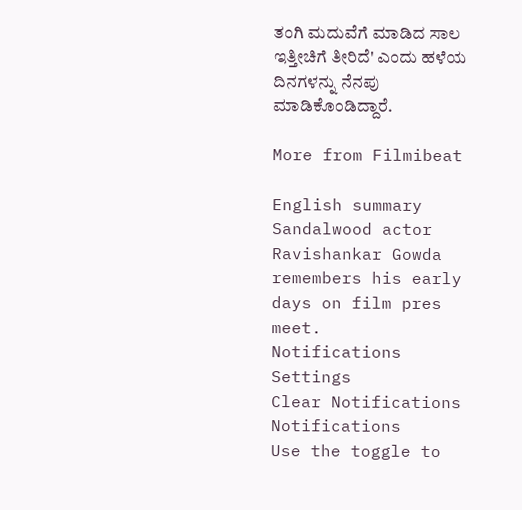ತಂಗಿ ಮದುವೆಗೆ ಮಾಡಿದ ಸಾಲ ಇತ್ತೀಚಿಗೆ ತೀರಿದೆ' ಎಂದು ಹಳೆಯ ದಿನಗಳನ್ನು ನೆನಪು ಮಾಡಿಕೊಂಡಿದ್ದಾರೆ.

More from Filmibeat

English summary
Sandalwood actor Ravishankar Gowda remembers his early days on film pres meet.
Notifications
Settings
Clear Notifications
Notifications
Use the toggle to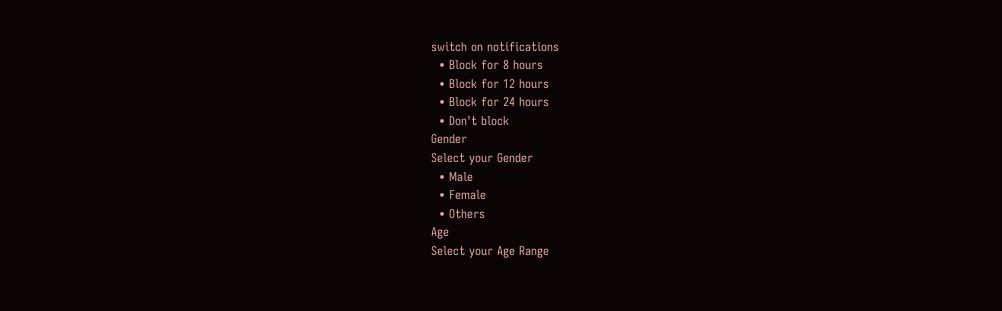switch on notifications
  • Block for 8 hours
  • Block for 12 hours
  • Block for 24 hours
  • Don't block
Gender
Select your Gender
  • Male
  • Female
  • Others
Age
Select your Age Range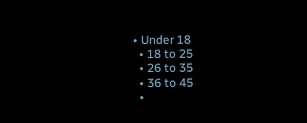• Under 18
  • 18 to 25
  • 26 to 35
  • 36 to 45
  •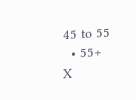45 to 55
  • 55+
X